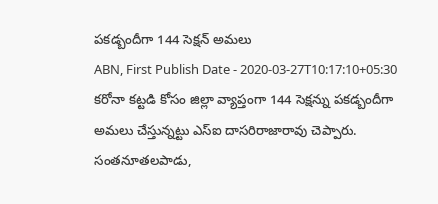పకడ్బందీగా 144 సెక్షన్ అమలు
ABN, First Publish Date - 2020-03-27T10:17:10+05:30
కరోనా కట్టడి కోసం జిల్లా వ్యాప్తంగా 144 సెక్షన్ను పకడ్బందీగా అమలు చేస్తున్నట్టు ఎస్ఐ దాసరిరాజారావు చెప్పారు.
సంతనూతలపాడు,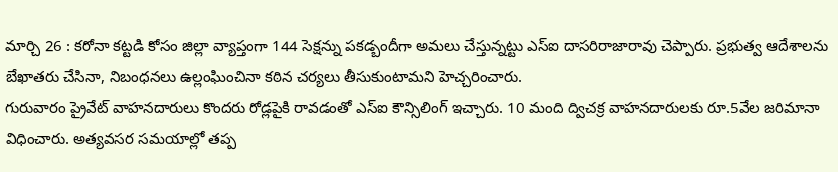మార్చి 26 : కరోనా కట్టడి కోసం జిల్లా వ్యాప్తంగా 144 సెక్షన్ను పకడ్బందీగా అమలు చేస్తున్నట్టు ఎస్ఐ దాసరిరాజారావు చెప్పారు. ప్రభుత్వ ఆదేశాలను బేఖాతరు చేసినా, నిబంధనలు ఉల్లంఘించినా కఠిన చర్యలు తీసుకుంటామని హెచ్చరించారు.
గురువారం ప్రైవేట్ వాహనదారులు కొందరు రోడ్లపైకి రావడంతో ఎస్ఐ కౌన్సిలింగ్ ఇచ్చారు. 10 మంది ద్విచక్ర వాహనదారులకు రూ.5వేల జరిమానా విధించారు. అత్యవసర సమయాల్లో తప్ప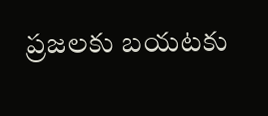ప్రజలకు బయటకు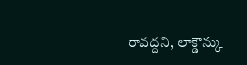రావద్దని, లాక్డౌన్కు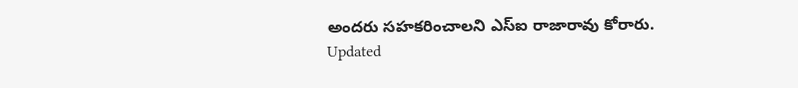అందరు సహకరించాలని ఎస్ఐ రాజారావు కోరారు.
Updated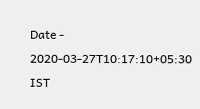Date - 2020-03-27T10:17:10+05:30 IST